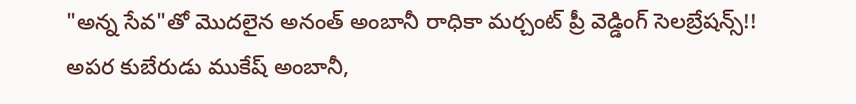"అన్న సేవ"తో మొదలైన అనంత్ అంబానీ రాధికా మర్చంట్ ప్రీ వెడ్డింగ్ సెలబ్రేషన్స్!!
అపర కుబేరుడు ముకేష్ అంబానీ,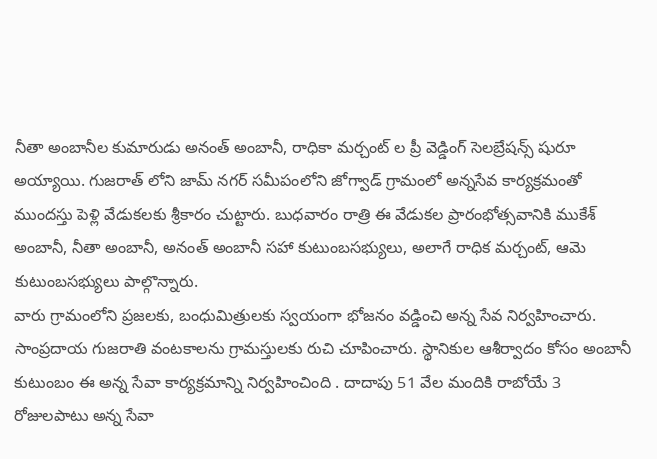నీతా అంబానీల కుమారుడు అనంత్ అంబానీ, రాధికా మర్చంట్ ల ప్రీ వెడ్డింగ్ సెలబ్రేషన్స్ షురూ అయ్యాయి. గుజరాత్ లోని జామ్ నగర్ సమీపంలోని జోగ్వాడ్ గ్రామంలో అన్నసేవ కార్యక్రమంతో ముందస్తు పెళ్లి వేడుకలకు శ్రీకారం చుట్టారు. బుధవారం రాత్రి ఈ వేడుకల ప్రారంభోత్సవానికి ముకేశ్ అంబానీ, నీతా అంబానీ, అనంత్ అంబానీ సహా కుటుంబసభ్యులు, అలాగే రాధిక మర్చంట్, ఆమె కుటుంబసభ్యులు పాల్గొన్నారు.
వారు గ్రామంలోని ప్రజలకు, బంధుమిత్రులకు స్వయంగా భోజనం వడ్డించి అన్న సేవ నిర్వహించారు. సాంప్రదాయ గుజరాతి వంటకాలను గ్రామస్తులకు రుచి చూపించారు. స్థానికుల ఆశీర్వాదం కోసం అంబానీ కుటుంబం ఈ అన్న సేవా కార్యక్రమాన్ని నిర్వహించింది . దాదాపు 51 వేల మందికి రాబోయే 3 రోజులపాటు అన్న సేవా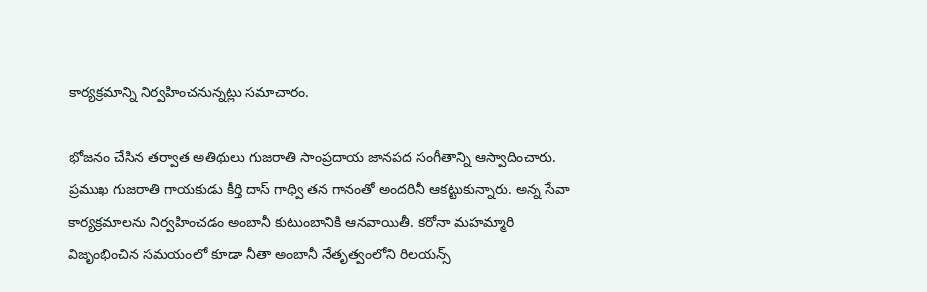కార్యక్రమాన్ని నిర్వహించనున్నట్లు సమాచారం.

భోజనం చేసిన తర్వాత అతిథులు గుజరాతి సాంప్రదాయ జానపద సంగీతాన్ని ఆస్వాదించారు. ప్రముఖ గుజరాతి గాయకుడు కీర్తి దాస్ గాధ్వి తన గానంతో అందరినీ ఆకట్టుకున్నారు. అన్న సేవా కార్యక్రమాలను నిర్వహించడం అంబానీ కుటుంబానికి ఆనవాయితీ. కరోనా మహమ్మారి విజృంభించిన సమయంలో కూడా నీతా అంబానీ నేతృత్వంలోని రిలయన్స్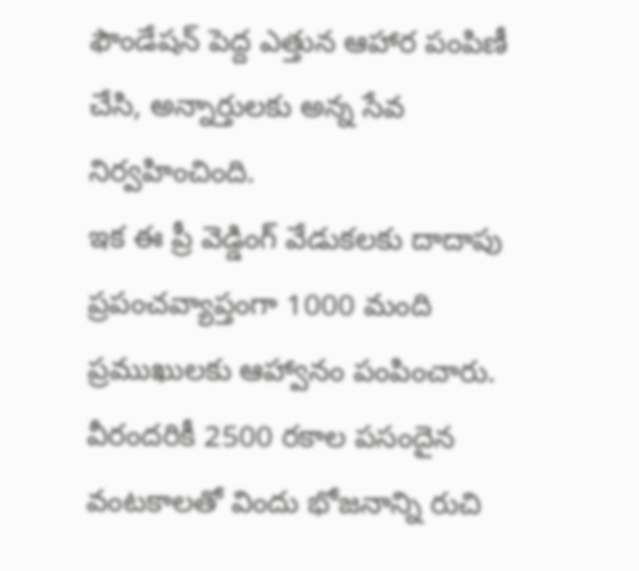ఫౌండేషన్ పెద్ద ఎత్తున ఆహార పంపిణీ చేసి, అన్నార్తులకు అన్న సేవ నిర్వహించింది.
ఇక ఈ ప్రీ వెడ్డింగ్ వేడుకలకు దాదాపు ప్రపంచవ్యాప్తంగా 1000 మంది ప్రముఖులకు ఆహ్వానం పంపించారు. వీరందరికీ 2500 రకాల పసందైన వంటకాలతో విందు భోజనాన్ని రుచి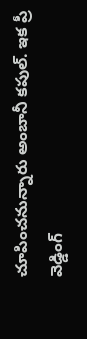చూపించనున్నారు అంబానీ కపుల్. ఇక ప్రీ వెడ్డింగ్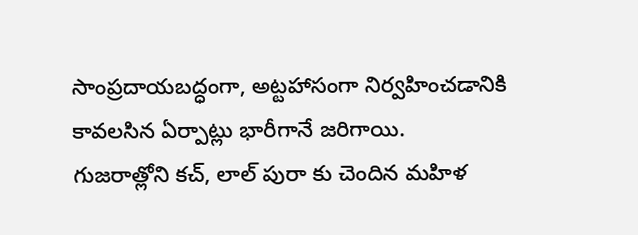సాంప్రదాయబద్ధంగా, అట్టహాసంగా నిర్వహించడానికి కావలసిన ఏర్పాట్లు భారీగానే జరిగాయి.
గుజరాత్లోని కచ్, లాల్ పురా కు చెందిన మహిళ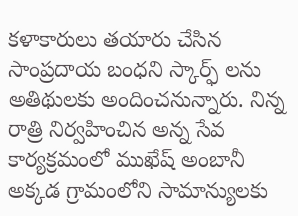కళాకారులు తయారు చేసిన సాంప్రదాయ బంధని స్కార్ఫ్ లను అతిథులకు అందించనున్నారు. నిన్న రాత్రి నిర్వహించిన అన్న సేవ కార్యక్రమంలో ముఖేష్ అంబానీ అక్కడ గ్రామంలోని సామాన్యులకు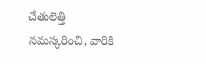చేతులెత్తి నమస్కరించి, వారికి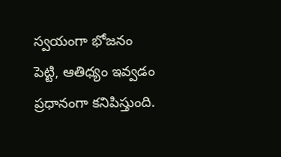స్వయంగా భోజనం పెట్టి, ఆతిధ్యం ఇవ్వడం ప్రధానంగా కనిపిస్తుంది.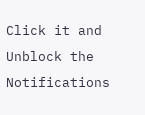Click it and Unblock the Notifications